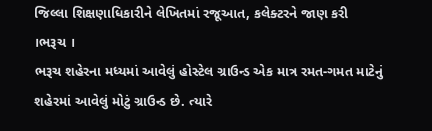જિલ્લા શિક્ષણાધિકારીને લેખિતમાં રજૂઆત, કલેક્ટરને જાણ કરી
।ભરૂચ ।
ભરૂચ શહેરના મધ્યમાં આવેલું હોસ્ટેલ ગ્રાઉન્ડ એક માત્ર રમત-ગમત માટેનું શહેરમાં આવેલું મોટું ગ્રાઉન્ડ છે. ત્યારે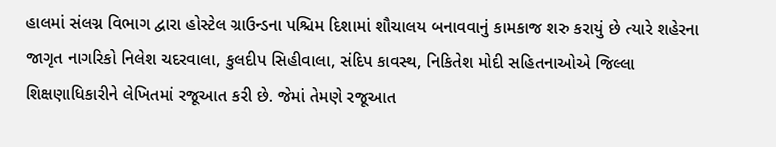હાલમાં સંલગ્ન વિભાગ દ્વારા હોસ્ટેલ ગ્રાઉન્ડના પશ્ચિમ દિશામાં શૌચાલય બનાવવાનું કામકાજ શરુ કરાયું છે ત્યારે શહેરના જાગૃત નાગરિકો નિલેશ ચદરવાલા, કુલદીપ સિહીવાલા, સંદિપ કાવસ્થ, નિકિતેશ મોદી સહિતનાઓએ જિલ્લા શિક્ષણાધિકારીને લેખિતમાં રજૂઆત કરી છે. જેમાં તેમણે રજૂઆત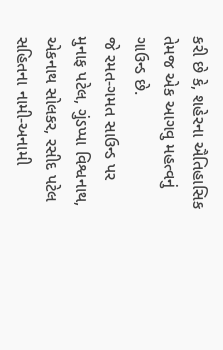કરી છે કે, શહેરના ઐતિહાસિક તેમજ એક આગવુ મહત્વનું ગાઉન્ડ છે.
જે રમત-ગમત સાઉન્ડ પર મુનાફ પટેલ, ગુંડપ્પા વિશ્વનાથ, એકનાથ સોલકર, રસીદ પટેલ સહિતના નામી-અનામી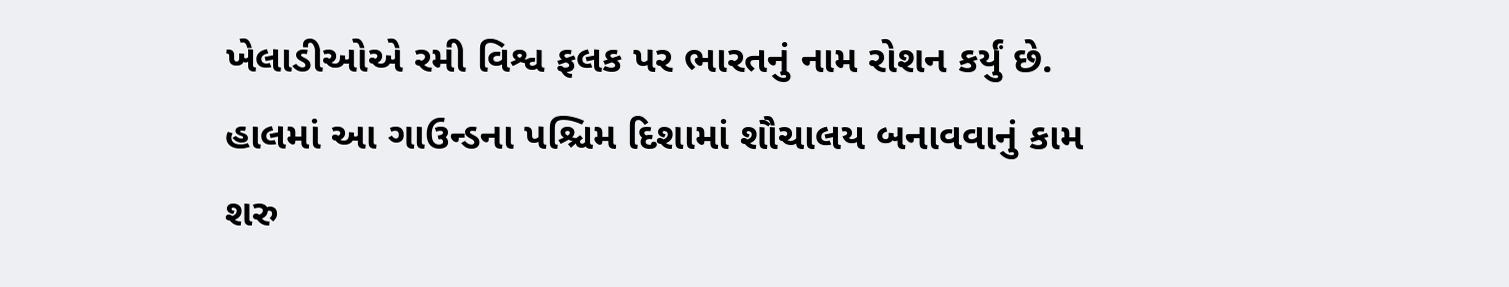ખેલાડીઓએ રમી વિશ્વ ફલક પર ભારતનું નામ રોશન કર્યું છે. હાલમાં આ ગાઉન્ડના પશ્ચિમ દિશામાં શૌચાલય બનાવવાનું કામ શરુ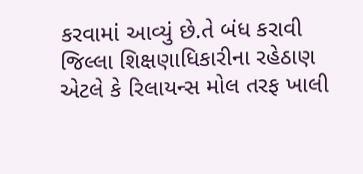કરવામાં આવ્યું છે.તે બંધ કરાવી જિલ્લા શિક્ષણાધિકારીના રહેઠાણ એટલે કે રિલાયન્સ મોલ તરફ ખાલી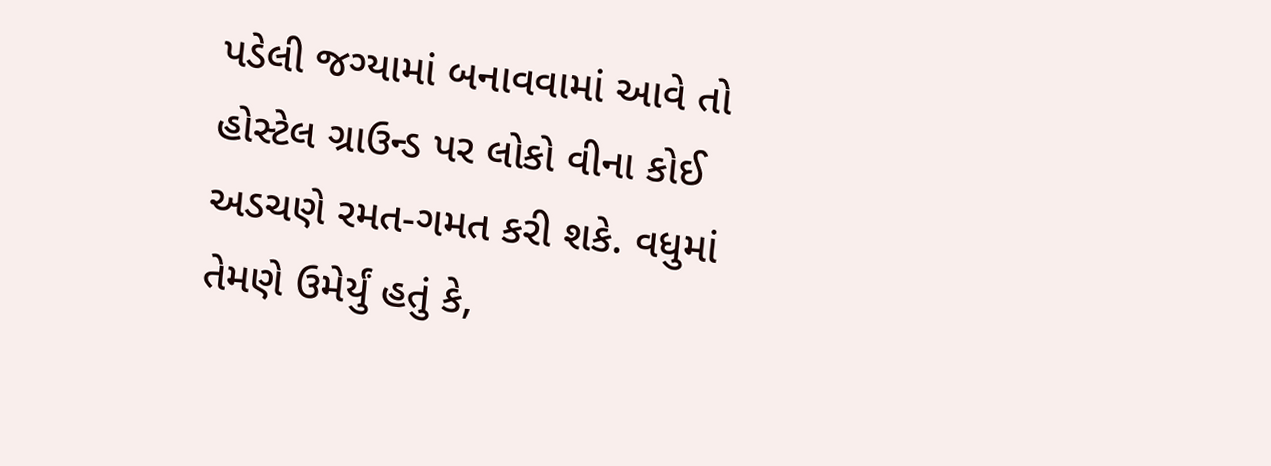પડેલી જગ્યામાં બનાવવામાં આવે તો હોસ્ટેલ ગ્રાઉન્ડ પર લોકો વીના કોઈ અડચણે રમત-ગમત કરી શકે. વધુમાં તેમણે ઉમેર્યું હતું કે,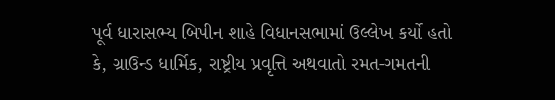પૂર્વ ધારાસભ્ય બિપીન શાહે વિધાનસભામાં ઉલ્લેખ કર્યો હતો કે, ગ્રાઉન્ડ ધાર્મિક, રાષ્ટ્રીય પ્રવૃત્તિ અથવાતો રમત-ગમતની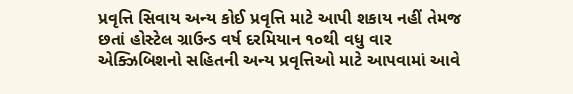પ્રવૃત્તિ સિવાય અન્ય કોઈ પ્રવૃત્તિ માટે આપી શકાય નહીં તેમજ છતાં હોસ્ટેલ ગ્રાઉન્ડ વર્ષ દરમિયાન ૧૦થી વધુ વાર એક્ઝિબિશનો સહિતની અન્ય પ્રવૃત્તિઓ માટે આપવામાં આવે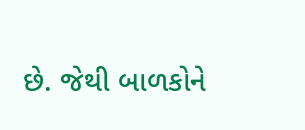છે. જેથી બાળકોને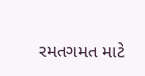રમતગમત માટે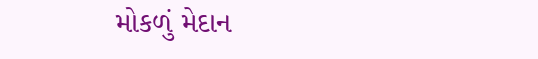મોકળું મેદાન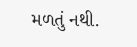મળતું નથી.